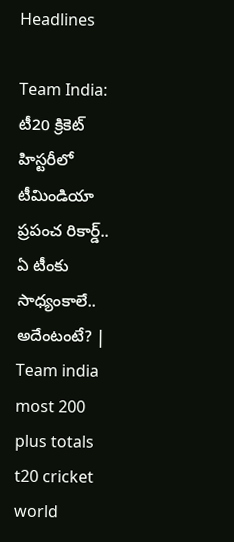Headlines

Team India: టీ20 క్రికెట్ హిస్టరీలో టీమిండియా ప్రపంచ రికార్డ్.. ఏ టీంకు సాధ్యంకాలే.. అదేంటంటే? | Team india most 200 plus totals t20 cricket world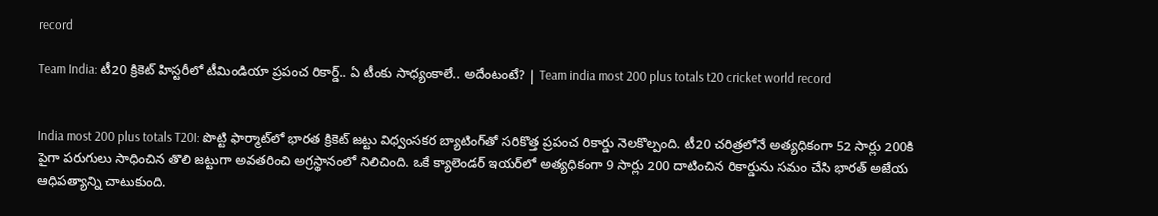record

Team India: టీ20 క్రికెట్ హిస్టరీలో టీమిండియా ప్రపంచ రికార్డ్.. ఏ టీంకు సాధ్యంకాలే.. అదేంటంటే? | Team india most 200 plus totals t20 cricket world record


India most 200 plus totals T20I: పొట్టి ఫార్మాట్‌లో భారత క్రికెట్ జట్టు విధ్వంసకర బ్యాటింగ్‌తో సరికొత్త ప్రపంచ రికార్డు నెలకొల్పంది. టీ20 చరిత్రలోనే అత్యధికంగా 52 సార్లు 200కి పైగా పరుగులు సాధించిన తొలి జట్టుగా అవతరించి అగ్రస్థానంలో నిలిచింది. ఒకే క్యాలెండర్ ఇయర్‌లో అత్యధికంగా 9 సార్లు 200 దాటించిన రికార్డును సమం చేసి భారత్ అజేయ ఆధిపత్యాన్ని చాటుకుంది.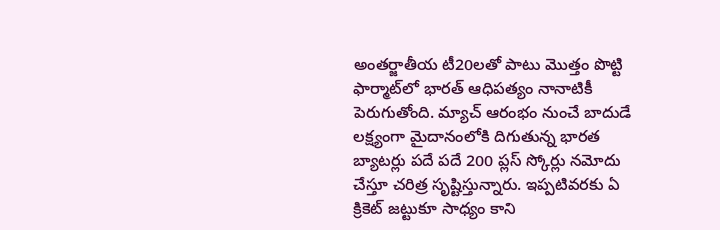అంతర్జాతీయ టీ20లతో పాటు మొత్తం పొట్టి ఫార్మాట్‌లో భారత్ ఆధిపత్యం నానాటికీ పెరుగుతోంది. మ్యాచ్ ఆరంభం నుంచే బాదుడే లక్ష్యంగా మైదానంలోకి దిగుతున్న భారత బ్యాటర్లు పదే పదే 200 ప్లస్ స్కోర్లు నమోదు చేస్తూ చరిత్ర సృష్టిస్తున్నారు. ఇప్పటివరకు ఏ క్రికెట్ జట్టుకూ సాధ్యం కాని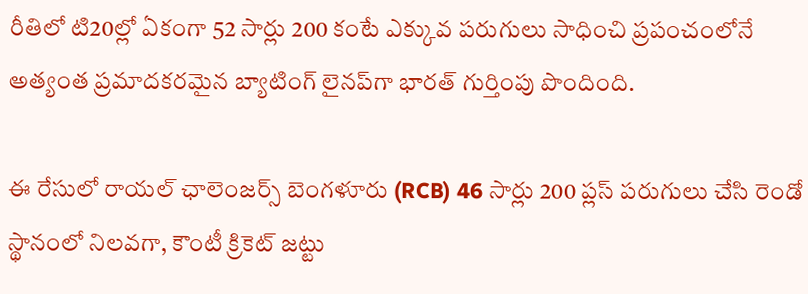రీతిలో టి20ల్లో ఏకంగా 52 సార్లు 200 కంటే ఎక్కువ పరుగులు సాధించి ప్రపంచంలోనే అత్యంత ప్రమాదకరమైన బ్యాటింగ్ లైనప్‌గా భారత్ గుర్తింపు పొందింది.

ఈ రేసులో రాయల్ ఛాలెంజర్స్ బెంగళూరు (RCB) 46 సార్లు 200 ప్లస్ పరుగులు చేసి రెండో స్థానంలో నిలవగా, కౌంటీ క్రికెట్ జట్టు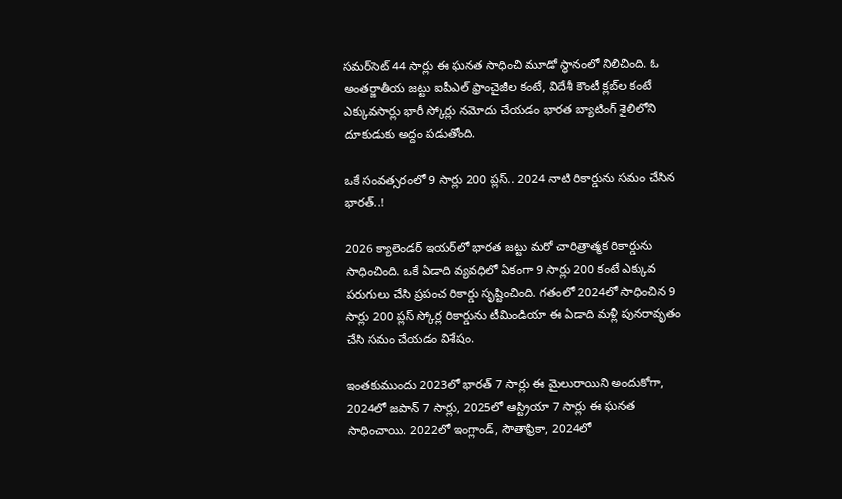సమర్‌సెట్ 44 సార్లు ఈ ఘనత సాధించి మూడో స్థానంలో నిలిచింది. ఓ అంతర్జాతీయ జట్టు ఐపీఎల్ ఫ్రాంచైజీల కంటే, విదేశీ కౌంటీ క్లబ్‌ల కంటే ఎక్కువసార్లు భారీ స్కోర్లు నమోదు చేయడం భారత బ్యాటింగ్ శైలిలోని దూకుడుకు అద్దం పడుతోంది.

ఒకే సంవత్సరంలో 9 సార్లు 200 ప్లస్.. 2024 నాటి రికార్డును సమం చేసిన భారత్..!

2026 క్యాలెండర్ ఇయర్‌లో భారత జట్టు మరో చారిత్రాత్మక రికార్డును సాధించింది. ఒకే ఏడాది వ్యవధిలో ఏకంగా 9 సార్లు 200 కంటే ఎక్కువ పరుగులు చేసి ప్రపంచ రికార్డు సృష్టించింది. గతంలో 2024లో సాధించిన 9 సార్లు 200 ప్లస్ స్కోర్ల రికార్డును టీమిండియా ఈ ఏడాది మళ్లీ పునరావృతం చేసి సమం చేయడం విశేషం.

ఇంతకుముందు 2023లో భారత్ 7 సార్లు ఈ మైలురాయిని అందుకోగా, 2024లో జపాన్ 7 సార్లు, 2025లో ఆస్ట్రియా 7 సార్లు ఈ ఘనత సాధించాయి. 2022లో ఇంగ్లాండ్, సౌతాఫ్రికా, 2024లో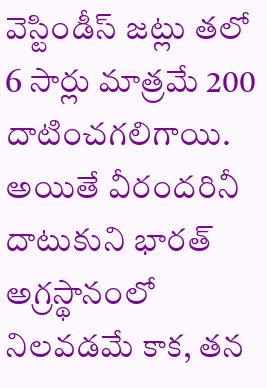వెస్టిండీస్ జట్లు తలో 6 సార్లు మాత్రమే 200 దాటించగలిగాయి. అయితే వీరందరినీ దాటుకుని భారత్ అగ్రస్థానంలో నిలవడమే కాక, తన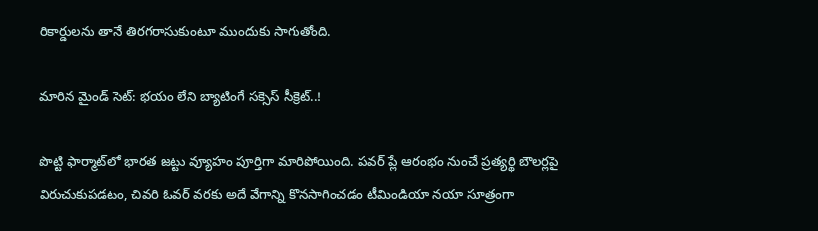రికార్డులను తానే తిరగరాసుకుంటూ ముందుకు సాగుతోంది.

మారిన మైండ్ సెట్: భయం లేని బ్యాటింగే సక్సెస్ సీక్రెట్..!

పొట్టి ఫార్మాట్‌లో భారత జట్టు వ్యూహం పూర్తిగా మారిపోయింది. పవర్ ప్లే ఆరంభం నుంచే ప్రత్యర్థి బౌలర్లపై విరుచుకుపడటం, చివరి ఓవర్ వరకు అదే వేగాన్ని కొనసాగించడం టీమిండియా నయా సూత్రంగా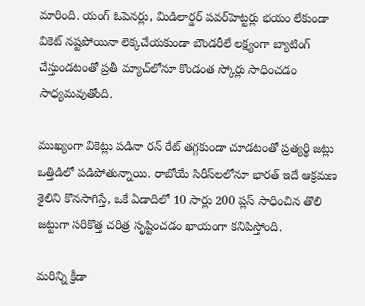మారింది. యంగ్ ఓపెనర్లు, మిడిలార్డర్ పవర్‌హెట్టర్లు భయం లేకుండా వికెట్ నష్టపోయినా లెక్కచేయకుండా బౌండరీలే లక్ష్యంగా బ్యాటింగ్ చేస్తుండటంతో ప్రతీ మ్యాచ్‌లోనూ కొండంత స్కోర్లు సాధించడం సాధ్యమవుతోంది.

ముఖ్యంగా వికెట్లు పడినా రన్ రేట్ తగ్గకుండా చూడటంతో ప్రత్యర్థి జట్లు ఒత్తిడిలో పడిపోతున్నాయి. రాబోయే సిరీస్‌లలోనూ భారత్ ఇదే ఆక్రమణ శైలిని కొనసాగిస్తే, ఒకే ఏడాదిలో 10 సార్లు 200 ప్లస్ సాధించిన తొలి జట్టుగా సరికొత్త చరిత్ర సృష్టించడం ఖాయంగా కనిపిస్తోంది.

మరిన్ని క్రీడా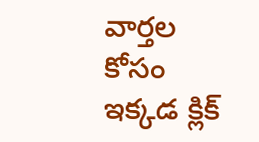వార్తల కోసం ఇక్కడ క్లిక్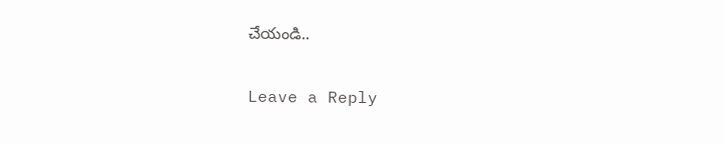చేయండి..

Leave a Reply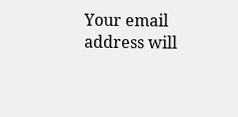Your email address will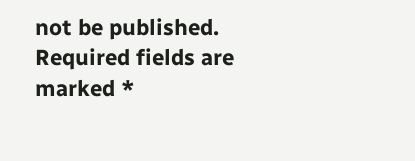not be published. Required fields are marked *